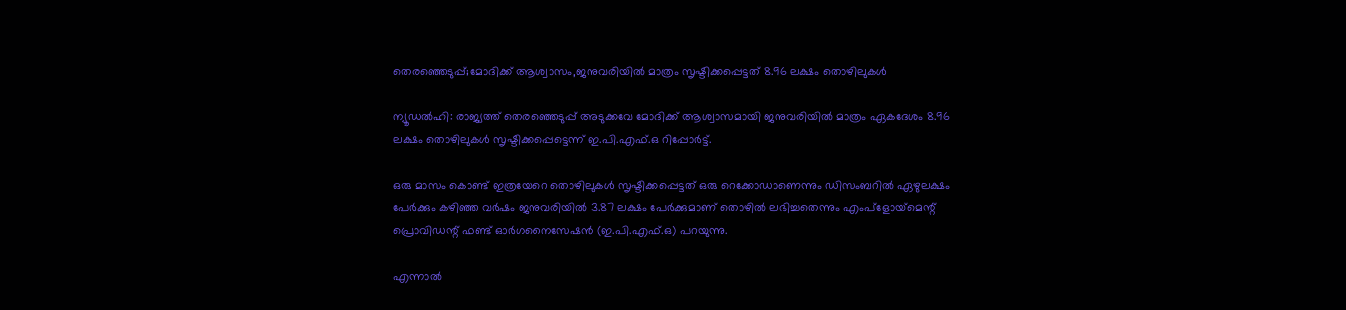തെരഞ്ഞെടുപ്പ്;മോദിക്ക് ആശ്വാസം,ജനുവരിയില്‍ മാത്രം സൃഷ്ടിക്കപ്പെട്ടത് 8.96 ലക്ഷം തൊഴിലുകള്‍

ന്യൂഡല്‍ഹി: രാജ്യത്ത് തെരഞ്ഞെടുപ്പ് അടുക്കവേ മോദിക്ക് ആശ്വാസമായി ജനുവരിയില്‍ മാത്രം ഏകദേശം 8.96 ലക്ഷം തൊഴിലുകള്‍ സൃഷ്ടിക്കപ്പെട്ടെന്ന് ഇ.പി.എഫ്.ഒ റിപ്പോര്‍ട്ട്.

ഒരു മാസം കൊണ്ട് ഇത്രയേറെ തൊഴിലുകള്‍ സൃഷ്ടിക്കപ്പെട്ടത് ഒരു റെക്കോഡാണെന്നും ഡിസംബറില്‍ ഏഴുലക്ഷം പേര്‍ക്കും കഴിഞ്ഞ വര്‍ഷം ജനുവരിയില്‍ 3.87 ലക്ഷം പേര്‍ക്കുമാണ് തൊഴില്‍ ലഭിച്ചതെന്നും എംപ്‌ളോയ്‌മെന്റ് പ്രൊവിഡന്റ് ഫണ്ട് ഓര്‍ഗനൈസേഷന്‍ (ഇ.പി.എഫ്.ഒ) പറയുന്നു.

എന്നാല്‍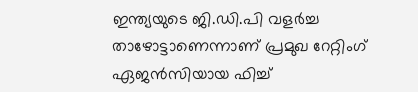ഇന്ത്യയുടെ ജി.ഡി.പി വളര്‍ച്ച താഴോട്ടാണെന്നാണ് പ്രമുഖ റേറ്റിംഗ് ഏജന്‍സിയായ ഫിച്ച്‌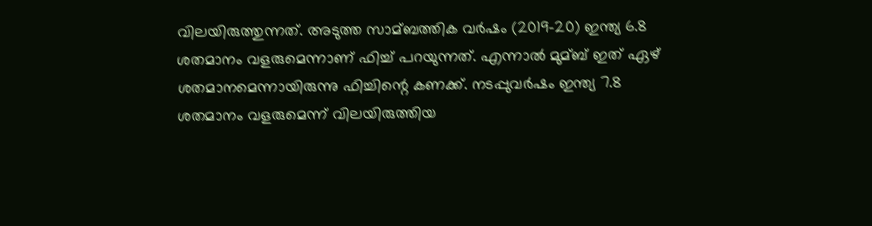വിലയിരുത്തുന്നത്. അടുത്ത സാമ്ബത്തിക വര്‍ഷം (2019-20) ഇന്ത്യ 6.8 ശതമാനം വളരുമെന്നാണ് ഫിച്ച്‌ പറയുന്നത്. എന്നാല്‍ മുമ്ബ് ഇത് ഏഴ് ശതമാനമെന്നായിരുന്നു ഫിച്ചിന്റെ കണക്ക്. നടപ്പുവര്‍ഷം ഇന്ത്യ 7.8 ശതമാനം വളരുമെന്ന് വിലയിരുത്തിയ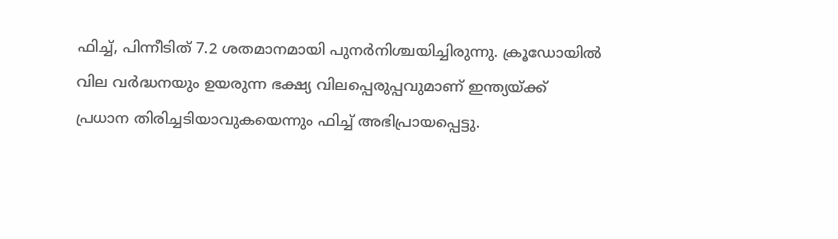ഫിച്ച്‌, പിന്നീടിത് 7.2 ശതമാനമായി പുനര്‍നിശ്ചയിച്ചിരുന്നു. ക്രൂഡോയില്‍ വില വര്‍ദ്ധനയും ഉയരുന്ന ഭക്ഷ്യ വിലപ്പെരുപ്പവുമാണ് ഇന്ത്യയ്ക്ക് പ്രധാന തിരിച്ചടിയാവുകയെന്നും ഫിച്ച്‌ അഭിപ്രായപ്പെട്ടു.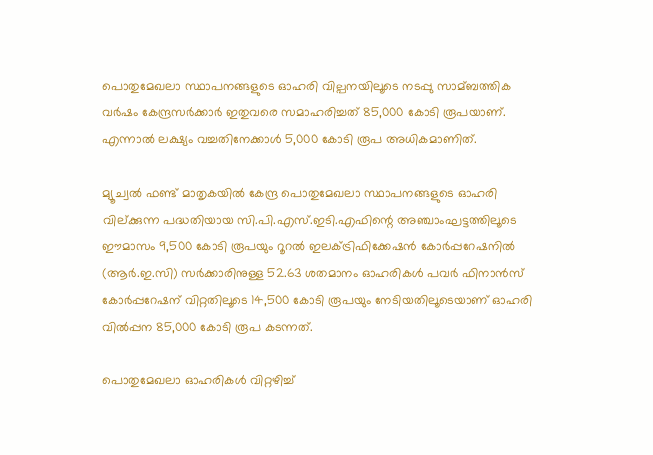പൊതുമേഖലാ സ്ഥാപനങ്ങളുടെ ഓഹരി വില്പനയിലൂടെ നടപ്പു സാമ്ബത്തിക വര്‍ഷം കേന്ദ്രസര്‍ക്കാര്‍ ഇതുവരെ സമാഹരിച്ചത് 85,000 കോടി രൂപയാണ്. എന്നാല്‍ ലക്ഷ്യം വച്ചതിനേക്കാള്‍ 5,000 കോടി രൂപ അധികമാണിത്.

മ്യൂച്വല്‍ ഫണ്ട് മാതൃകയില്‍ കേന്ദ്ര പൊതുമേഖലാ സ്ഥാപനങ്ങളുടെ ഓഹരി വില്ക്കുന്ന പദ്ധതിയായ സി.പി.എസ്.ഇടി.എഫിന്റെ അഞ്ചാംഘട്ടത്തിലൂടെ ഈമാസം 9,500 കോടി രൂപയും റൂറല്‍ ഇലക്‌ട്രിഫിക്കേഷന്‍ കോര്‍പ്പറേഷനില്‍ (ആര്‍.ഇ.സി) സര്‍ക്കാരിനുള്ള 52.63 ശതമാനം ഓഹരികള്‍ പവര്‍ ഫിനാന്‍സ് കോര്‍പ്പറേഷന് വിറ്റതിലൂടെ 14,500 കോടി രൂപയും നേടിയതിലൂടെയാണ് ഓഹരി വില്‍പ്പന 85,000 കോടി രൂപ കടന്നത്.

പൊതുമേഖലാ ഓഹരികള്‍ വിറ്റഴിച്ച്‌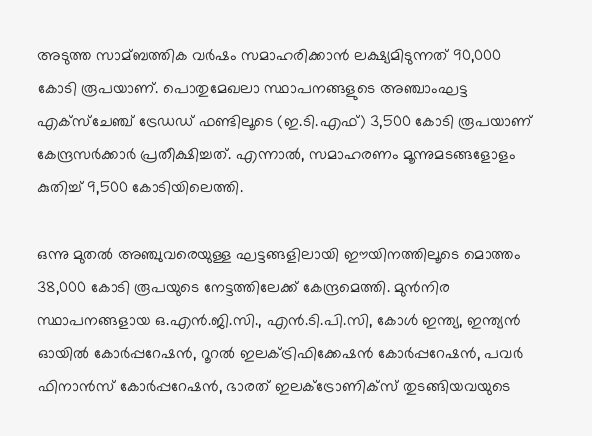അടുത്ത സാമ്ബത്തിക വര്‍ഷം സമാഹരിക്കാന്‍ ലക്ഷ്യമിടുന്നത് 90,000 കോടി രൂപയാണ്. പൊതുമേഖലാ സ്ഥാപനങ്ങളുടെ അഞ്ചാംഘട്ട എക്‌സ്‌ചേഞ്ച് ട്രേഡഡ് ഫണ്ടിലൂടെ (ഇ.ടി.എഫ്) 3,500 കോടി രൂപയാണ് കേന്ദ്രസര്‍ക്കാര്‍ പ്രതീക്ഷിച്ചത്. എന്നാല്‍, സമാഹരണം മൂന്നുമടങ്ങളോളം കുതിച്ച്‌ 9,500 കോടിയിലെത്തി.

ഒന്നു മുതല്‍ അഞ്ചുവരെയുള്ള ഘട്ടങ്ങളിലായി ഈയിനത്തിലൂടെ മൊത്തം 38,000 കോടി രൂപയുടെ നേട്ടത്തിലേക്ക് കേന്ദ്രമെത്തി. മുന്‍നിര സ്ഥാപനങ്ങളായ ഒ.എന്‍.ജി.സി., എന്‍.ടി.പി.സി, കോള്‍ ഇന്ത്യ, ഇന്ത്യന്‍ ഓയില്‍ കോര്‍പ്പറേഷന്‍, റൂറല്‍ ഇലക്‌ട്രിഫിക്കേഷന്‍ കോര്‍പ്പറേഷന്‍, പവര്‍ ഫിനാന്‍സ് കോര്‍പ്പറേഷന്‍, ഭാരത് ഇലക്‌ട്രോണിക്‌സ് തുടങ്ങിയവയുടെ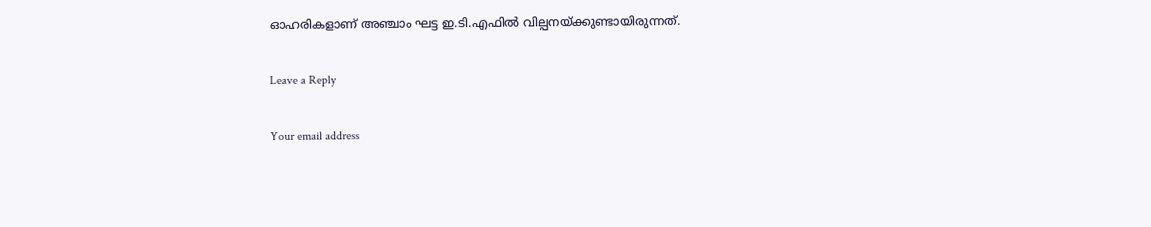ഓഹരികളാണ് അഞ്ചാം ഘട്ട ഇ.ടി.എഫില്‍ വില്പനയ്ക്കുണ്ടായിരുന്നത്.

Leave a Reply

Your email address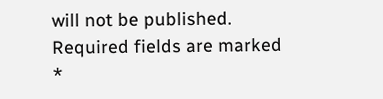will not be published. Required fields are marked *